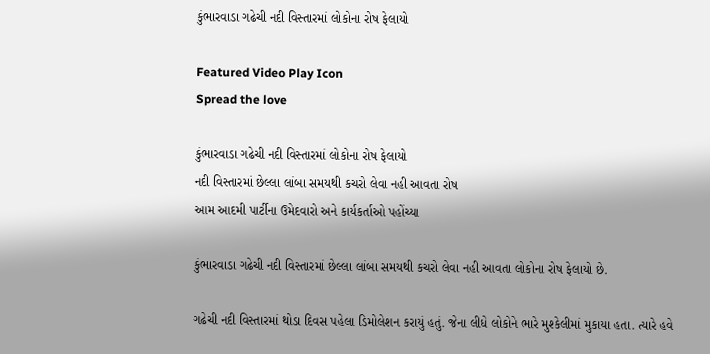કુંભારવાડા ગઢેચી નદી વિસ્તારમાં લોકોના રોષ ફેલાયો

Featured Video Play Icon
Spread the love

કુંભારવાડા ગઢેચી નદી વિસ્તારમાં લોકોના રોષ ફેલાયો
નદી વિસ્તારમાં છેલ્લા લાંબા સમયથી કચરો લેવા નહી આવતા રોષ
આમ આદમી પાર્ટીના ઉમેદવારો અને કાર્યકર્તાઓ પહોંચ્યા

કુંભારવાડા ગઢેચી નદી વિસ્તારમાં છેલ્લા લાંબા સમયથી કચરો લેવા નહી આવતા લોકોના રોષ ફેલાયો છે.

ગઢેચી નદી વિસ્તારમાં થોડા દિવસ પહેલા ડિમોલેશન કરાયું હતું. જેના લીધે લોકોને ભારે મુશ્કેલીમાં મુકાયા હતા. ત્યારે હવે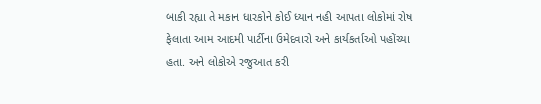બાકી રહ્યા તે મકાન ધારકોને કોઈ ધ્યાન નહી આપતા લોકોમાં રોષ ફેલાતા આમ આદમી પાર્ટીના ઉમેદવારો અને કાર્યકર્તાઓ પહોંચ્યા હતા. અને લોકોએ રજુઆત કરી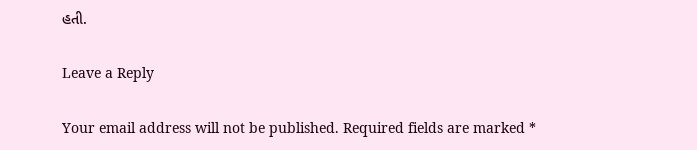હતી.

Leave a Reply

Your email address will not be published. Required fields are marked *